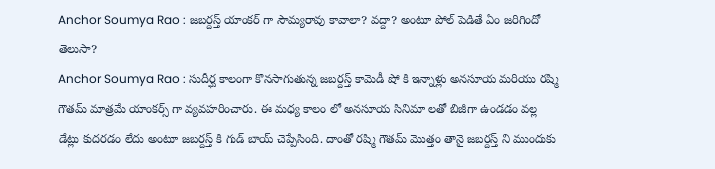Anchor Soumya Rao : జబర్దస్త్ యాంకర్ గా సౌమ్యరావు కావాలా? వద్దా? అంటూ పోల్ పెడితే ఏం జరిగిందో తెలుసా?
Anchor Soumya Rao : సుదీర్ఘ కాలంగా కొనసాగుతున్న జబర్దస్త్ కామెడీ షో కి ఇన్నాళ్లు అనసూయ మరియు రష్మి గౌతమ్ మాత్రమే యాంకర్స్ గా వ్యవహరించారు. ఈ మధ్య కాలం లో అనసూయ సినిమా లతో బిజీగా ఉండడం వల్ల డేట్లు కుదరడం లేదు అంటూ జబర్దస్త్ కి గుడ్ బాయ్ చెప్పేసింది. దాంతో రష్మి గౌతమ్ మొత్తం తానై జబర్దస్త్ ని ముందుకు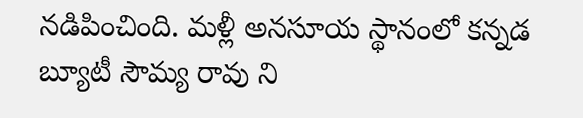నడిపించింది. మళ్లీ అనసూయ స్థానంలో కన్నడ బ్యూటీ సౌమ్య రావు ని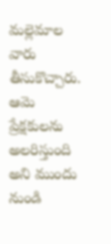మల్లెమాల వారు తీసుకొచ్చారు. ఆమె ప్రేక్షకులను అలరిస్తుంది అని ముందు నుండి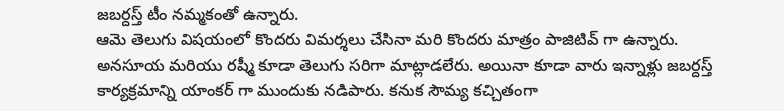జబర్దస్త్ టీం నమ్మకంతో ఉన్నారు.
ఆమె తెలుగు విషయంలో కొందరు విమర్శలు చేసినా మరి కొందరు మాత్రం పాజిటివ్ గా ఉన్నారు. అనసూయ మరియు రష్మీ కూడా తెలుగు సరిగా మాట్లాడలేరు. అయినా కూడా వారు ఇన్నాళ్లు జబర్దస్త్ కార్యక్రమాన్ని యాంకర్ గా ముందుకు నడిపారు. కనుక సౌమ్య కచ్చితంగా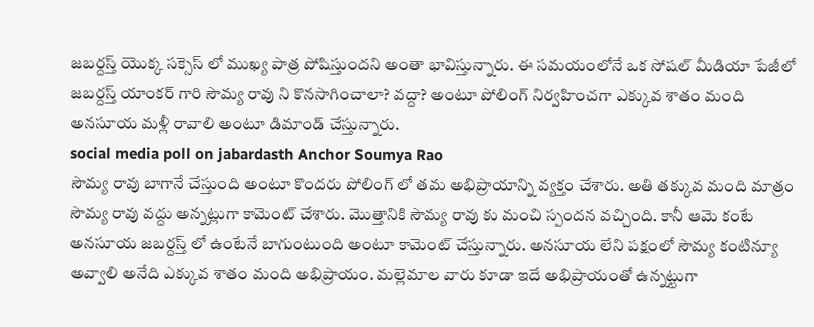జబర్దస్త్ యొక్క సక్సెస్ లో ముఖ్య పాత్ర పోషిస్తుందని అంతా భావిస్తున్నారు. ఈ సమయంలోనే ఒక సోషల్ మీడియా పేజీలో జబర్దస్త్ యాంకర్ గారి సౌమ్య రావు ని కొనసాగించాలా? వద్దా? అంటూ పోలింగ్ నిర్వహించగా ఎక్కువ శాతం మంది అనసూయ మళ్లీ రావాలి అంటూ డిమాండ్ చేస్తున్నారు.
social media poll on jabardasth Anchor Soumya Rao
సౌమ్య రావు బాగానే చేస్తుంది అంటూ కొందరు పోలింగ్ లో తమ అభిప్రాయాన్ని వ్యక్తం చేశారు. అతి తక్కువ మంది మాత్రం సౌమ్య రావు వద్దు అన్నట్లుగా కామెంట్ చేశారు. మొత్తానికి సౌమ్య రావు కు మంచి స్పందన వచ్చింది. కానీ ఆమె కంటే అనసూయ జబర్దస్త్ లో ఉంటేనే బాగుంటుంది అంటూ కామెంట్ చేస్తున్నారు. అనసూయ లేని పక్షంలో సౌమ్య కంటిన్యూ అవ్వాలి అనేది ఎక్కువ శాతం మంది అభిప్రాయం. మల్లెమాల వారు కూడా ఇదే అభిప్రాయంతో ఉన్నట్టుగా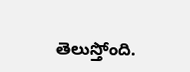తెలుస్తోంది.